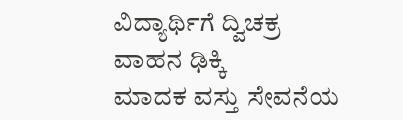ವಿದ್ಯಾರ್ಥಿಗೆ ದ್ವಿಚಕ್ರ ವಾಹನ ಢಿಕ್ಕಿ
ಮಾದಕ ವಸ್ತು ಸೇವನೆಯ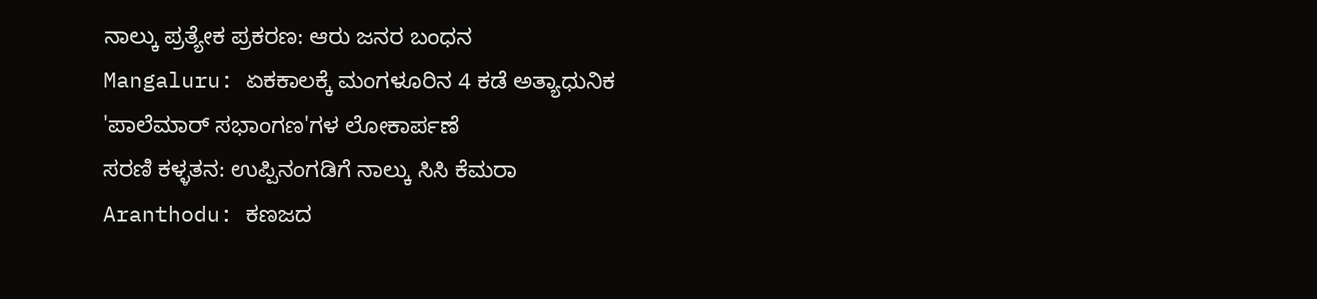ನಾಲ್ಕು ಪ್ರತ್ಯೇಕ ಪ್ರಕರಣ: ಆರು ಜನರ ಬಂಧನ
Mangaluru: ಏಕಕಾಲಕ್ಕೆ ಮಂಗಳೂರಿನ 4 ಕಡೆ ಅತ್ಯಾಧುನಿಕ 'ಪಾಲೆಮಾರ್ ಸಭಾಂಗಣ'ಗಳ ಲೋಕಾರ್ಪಣೆ
ಸರಣಿ ಕಳ್ಳತನ: ಉಪ್ಪಿನಂಗಡಿಗೆ ನಾಲ್ಕು ಸಿಸಿ ಕೆಮರಾ
Aranthodu: ಕಣಜದ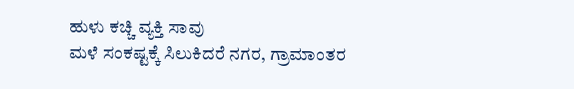ಹುಳು ಕಚ್ಚಿ ವ್ಯಕ್ತಿ ಸಾವು
ಮಳೆ ಸಂಕಷ್ಟಕ್ಕೆ ಸಿಲುಕಿದರೆ ನಗರ, ಗ್ರಾಮಾಂತರ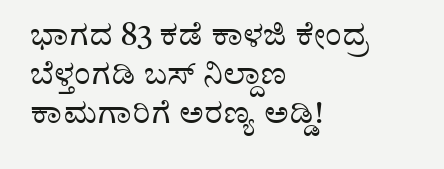ಭಾಗದ 83 ಕಡೆ ಕಾಳಜಿ ಕೇಂದ್ರ
ಬೆಳ್ತಂಗಡಿ ಬಸ್ ನಿಲ್ದಾಣ ಕಾಮಗಾರಿಗೆ ಅರಣ್ಯ ಅಡ್ಡಿ!